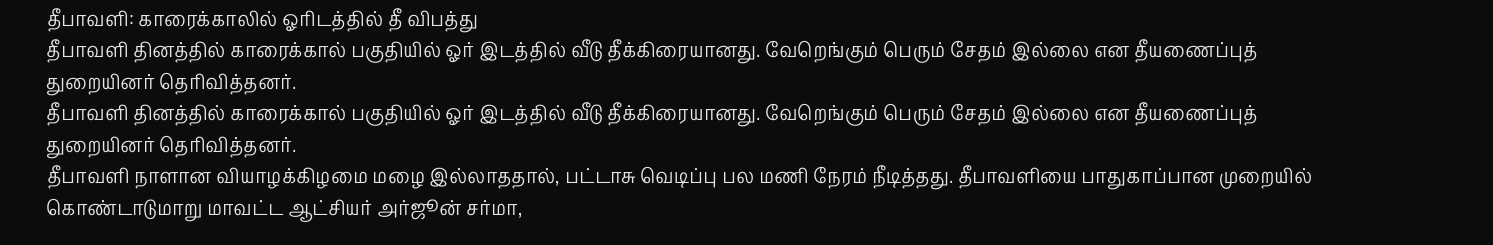தீபாவளி: காரைக்காலில் ஓரிடத்தில் தீ விபத்து
தீபாவளி தினத்தில் காரைக்கால் பகுதியில் ஓர் இடத்தில் வீடு தீக்கிரையானது. வேறெங்கும் பெரும் சேதம் இல்லை என தீயணைப்புத் துறையினர் தெரிவித்தனர்.
தீபாவளி தினத்தில் காரைக்கால் பகுதியில் ஓர் இடத்தில் வீடு தீக்கிரையானது. வேறெங்கும் பெரும் சேதம் இல்லை என தீயணைப்புத் துறையினர் தெரிவித்தனர்.
தீபாவளி நாளான வியாழக்கிழமை மழை இல்லாததால், பட்டாசு வெடிப்பு பல மணி நேரம் நீடித்தது. தீபாவளியை பாதுகாப்பான முறையில் கொண்டாடுமாறு மாவட்ட ஆட்சியர் அர்ஜூன் சர்மா,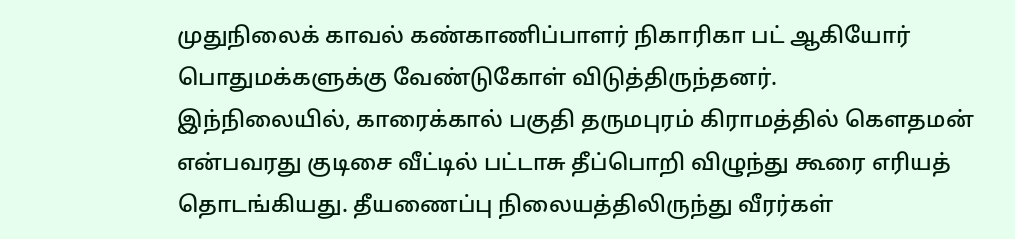முதுநிலைக் காவல் கண்காணிப்பாளர் நிகாரிகா பட் ஆகியோர் பொதுமக்களுக்கு வேண்டுகோள் விடுத்திருந்தனர்.
இந்நிலையில், காரைக்கால் பகுதி தருமபுரம் கிராமத்தில் கெளதமன் என்பவரது குடிசை வீட்டில் பட்டாசு தீப்பொறி விழுந்து கூரை எரியத் தொடங்கியது. தீயணைப்பு நிலையத்திலிருந்து வீரர்கள்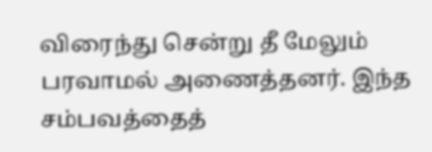விரைந்து சென்று தீ மேலும் பரவாமல் அணைத்தனர். இந்த சம்பவத்தைத்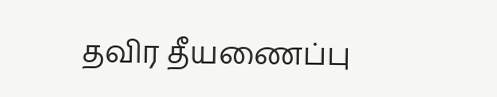தவிர தீயணைப்பு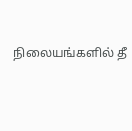நிலையங்களில் தீ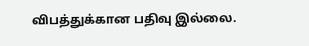விபத்துக்கான பதிவு இல்லை.